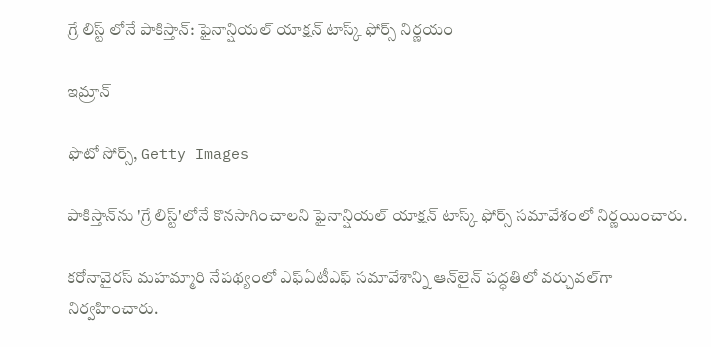గ్రే లిస్ట్‌ లోనే పాకిస్తాన్: ఫైనాన్షియల్ యాక్షన్ టాస్క్ ఫోర్స్ నిర్ణయం

ఇమ్రాన్

ఫొటో సోర్స్, Getty Images

పాకిస్తాన్‌ను 'గ్రే లిస్ట్'లోనే కొనసాగించాలని ఫైనాన్షియల్ యాక్షన్ టాస్క్ ఫోర్స్ సమావేశంలో నిర్ణయించారు.

కరోనావైరస్ మహమ్మారి నేపథ్యంలో ఎఫ్ఏటీఎఫ్ సమావేశాన్ని ఆన్‌లైన్ పద్ధతిలో వర్చువల్‌గా నిర్వహించారు.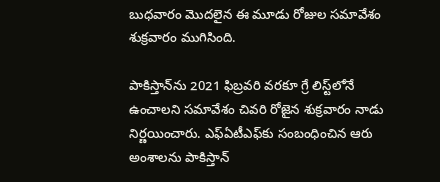బుధవారం మొదలైన ఈ మూడు రోజుల సమావేశం శుక్రవారం ముగిసింది.

పాకిస్తాన్‌ను 2021 ఫిబ్రవరి వరకూ గ్రే లిస్ట్‌లోనే ఉంచాలని సమావేశం చివరి రోజైన శుక్రవారం నాడు నిర్ణయించారు. ఎఫ్ఏటీఎఫ్‌కు సంబంధించిన ఆరు అంశాలను పాకిస్తాన్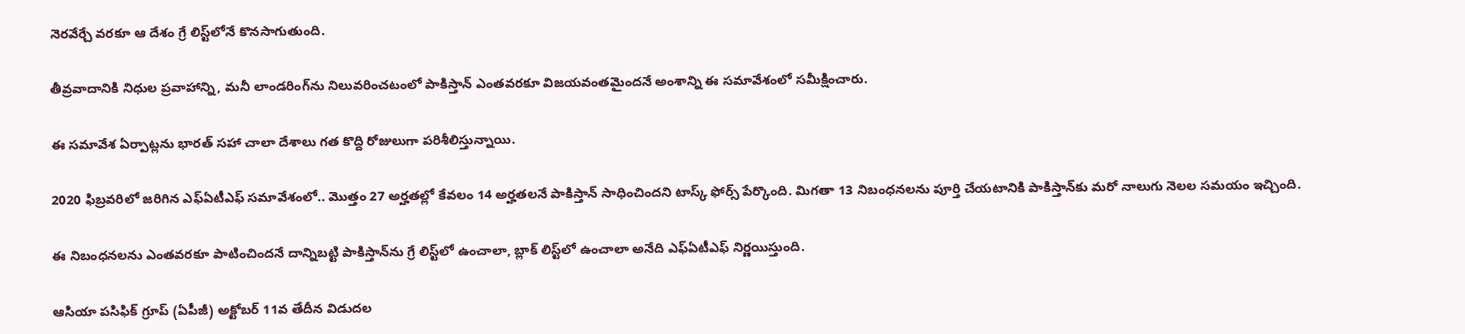నెరవేర్చే వరకూ ఆ దేశం గ్రే లిస్ట్‌లోనే కొనసాగుతుంది.

తీవ్రవాదానికి నిధుల ప్రవాహాన్ని, మనీ లాండరింగ్‌ను నిలువరించటంలో పాకిస్తాన్ ఎంతవరకూ విజయవంతమైందనే అంశాన్ని ఈ సమావేశంలో సమీక్షించారు.

ఈ సమావేశ ఏర్పాట్లను భారత్ సహా చాలా దేశాలు గత కొద్ది రోజులుగా పరిశీలిస్తున్నాయి.

2020 ఫిబ్రవరిలో జరిగిన ఎఫ్ఏటీఎఫ్ సమావేశంలో.. మొత్తం 27 అర్హతల్లో కేవలం 14 అర్హతలనే పాకిస్తాన్ సాధించిందని టాస్క్ ఫోర్స్ పేర్కొంది. మిగతా 13 నిబంధనలను పూర్తి చేయటానికి పాకిస్తాన్‌కు మరో నాలుగు నెలల సమయం ఇచ్చింది.

ఈ నిబంధనలను ఎంతవరకూ పాటించిందనే దాన్నిబట్టి పాకిస్తాన్‌ను గ్రే లిస్ట్‌లో ఉంచాలా, బ్లాక్ లిస్ట్‌లో ఉంచాలా అనేది ఎఫ్ఏటీఎఫ్ నిర్ణయిస్తుంది.

ఆసియా పసిఫిక్ గ్రూప్ (ఏపీజీ) అక్టోబర్ 11వ తేదీన విడుదల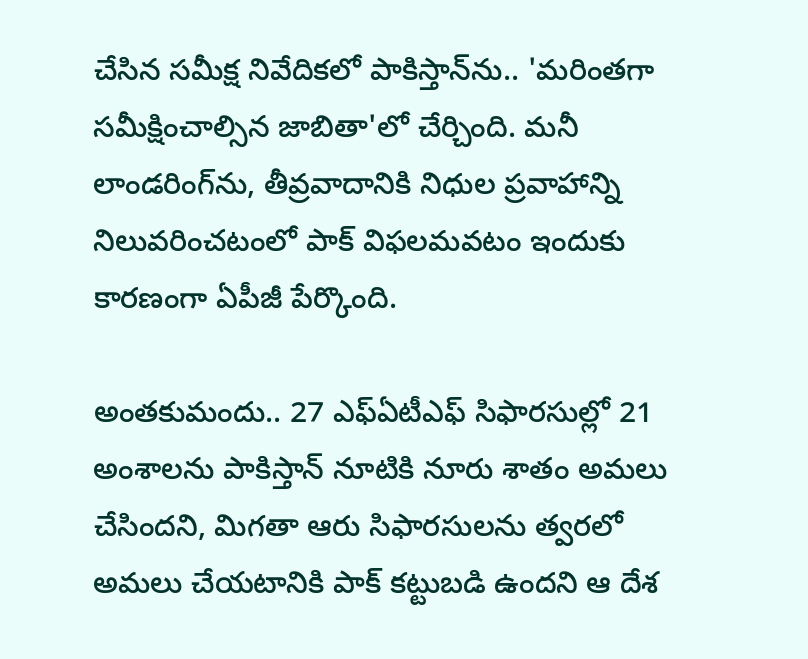చేసిన సమీక్ష నివేదికలో పాకిస్తాన్‌ను.. 'మరింతగా సమీక్షించాల్సిన జాబితా'లో చేర్చింది. మనీ లాండరింగ్‌ను, తీవ్రవాదానికి నిధుల ప్రవాహాన్ని నిలువరించటంలో పాక్ విఫలమవటం ఇందుకు కారణంగా ఏపీజీ పేర్కొంది.

అంతకుమందు.. 27 ఎఫ్ఏటీఎఫ్ సిఫారసుల్లో 21 అంశాలను పాకిస్తాన్ నూటికి నూరు శాతం అమలు చేసిందని, మిగతా ఆరు సిఫారసులను త్వరలో అమలు చేయటానికి పాక్ కట్టుబడి ఉందని ఆ దేశ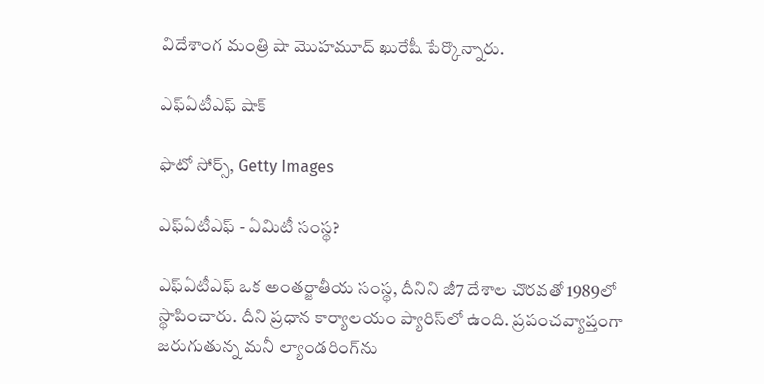విదేశాంగ మంత్రి షా మొహమూద్ ఖురేషీ పేర్కొన్నారు.

ఎఫ్ఏటీఎఫ్ షాక్

ఫొటో సోర్స్, Getty Images

ఎఫ్ఏటీఎఫ్ - ఏమిటీ సంస్థ?

ఎఫ్ఏటీఎఫ్ ఒక అంతర్జాతీయ సంస్థ, దీనిని జీ7 దేశాల చొరవతో 1989లో స్థాపించారు. దీని ప్రధాన కార్యాలయం ప్యారిస్‌లో ఉంది. ప్రపంచవ్యాప్తంగా జరుగుతున్న మనీ ల్యాండరింగ్‌ను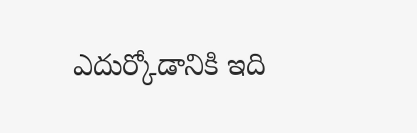ఎదుర్కోడానికి ఇది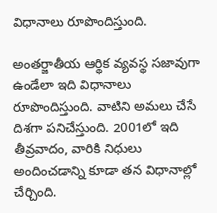విధానాలు రూపొందిస్తుంది.

అంతర్జాతీయ ఆర్థిక వ్యవస్థ సజావుగా ఉండేలా ఇది విధానాలు రూపొందిస్తుంది. వాటిని అమలు చేసే దిశగా పనిచేస్తుంది. 2001లో ఇది తీవ్రవాదం, వారికి నిధులు అందించడాన్ని కూడా తన విధానాల్లో చేర్చింది.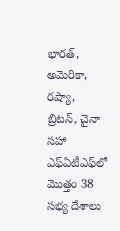భారత్, అమెరికా, రష్యా, బ్రిటన్, చైనా సహా ఎఫ్ఏటీఎఫ్‌లో మొత్తం 38 సభ్య దేశాలు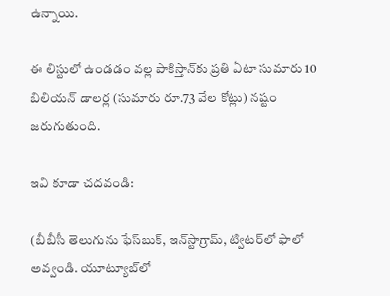ఉన్నాయి.

ఈ లిస్టులో ఉండడం వల్ల పాకిస్తాన్‌కు ప్రతి ఏటా సుమారు 10 బిలియన్ డాలర్ల (సుమారు రూ.73 వేల కోట్లు) నష్టం జరుగుతుంది.

ఇవి కూడా చదవండి:

(బీబీసీ తెలుగును ఫేస్‌బుక్, ఇన్‌స్టాగ్రామ్‌, ట్విటర్‌లో ఫాలో అవ్వండి. యూట్యూబ్‌లో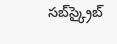సబ్‌స్క్రైబ్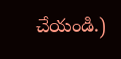చేయండి.)